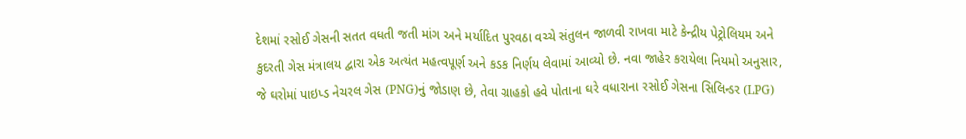દેશમાં રસોઈ ગેસની સતત વધતી જતી માંગ અને મર્યાદિત પુરવઠા વચ્ચે સંતુલન જાળવી રાખવા માટે કેન્દ્રીય પેટ્રોલિયમ અને કુદરતી ગેસ મંત્રાલય દ્વારા એક અત્યંત મહત્વપૂર્ણ અને કડક નિર્ણય લેવામાં આવ્યો છે. નવા જાહેર કરાયેલા નિયમો અનુસાર, જે ઘરોમાં પાઇપ્ડ નેચરલ ગેસ (PNG)નું જોડાણ છે, તેવા ગ્રાહકો હવે પોતાના ઘરે વધારાના રસોઈ ગેસના સિલિન્ડર (LPG)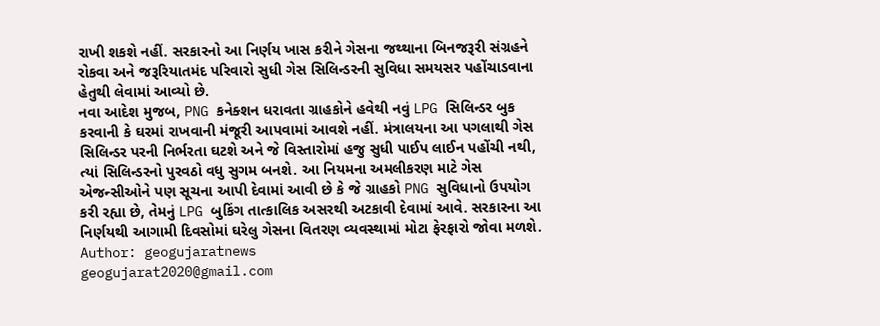રાખી શકશે નહીં. સરકારનો આ નિર્ણય ખાસ કરીને ગેસના જથ્થાના બિનજરૂરી સંગ્રહને રોકવા અને જરૂરિયાતમંદ પરિવારો સુધી ગેસ સિલિન્ડરની સુવિધા સમયસર પહોંચાડવાના હેતુથી લેવામાં આવ્યો છે.
નવા આદેશ મુજબ, PNG કનેક્શન ધરાવતા ગ્રાહકોને હવેથી નવું LPG સિલિન્ડર બુક કરવાની કે ઘરમાં રાખવાની મંજૂરી આપવામાં આવશે નહીં. મંત્રાલયના આ પગલાથી ગેસ સિલિન્ડર પરની નિર્ભરતા ઘટશે અને જે વિસ્તારોમાં હજુ સુધી પાઈપ લાઈન પહોંચી નથી, ત્યાં સિલિન્ડરનો પુરવઠો વધુ સુગમ બનશે. આ નિયમના અમલીકરણ માટે ગેસ એજન્સીઓને પણ સૂચના આપી દેવામાં આવી છે કે જે ગ્રાહકો PNG સુવિધાનો ઉપયોગ કરી રહ્યા છે, તેમનું LPG બુકિંગ તાત્કાલિક અસરથી અટકાવી દેવામાં આવે. સરકારના આ નિર્ણયથી આગામી દિવસોમાં ઘરેલુ ગેસના વિતરણ વ્યવસ્થામાં મોટા ફેરફારો જોવા મળશે.
Author: geogujaratnews
geogujarat2020@gmail.com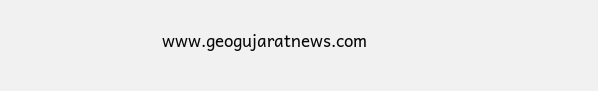www.geogujaratnews.com